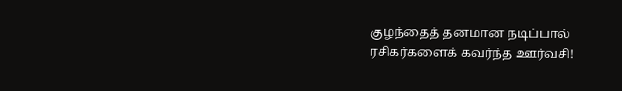குழந்தைத் தனமான நடிப்பால் ரசிகர்களைக் கவர்ந்த ஊர்வசி!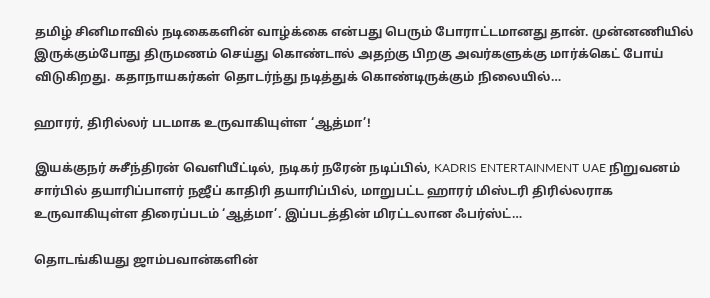தமிழ் சினிமாவில் நடிகைகளின் வாழ்க்கை என்பது பெரும் போராட்டமானது தான். முன்னணியில் இருக்கும்போது திருமணம் செய்து கொண்டால் அதற்கு பிறகு அவர்களுக்கு மார்க்கெட் போய் விடுகிறது. கதாநாயகர்கள் தொடர்ந்து நடித்துக் கொண்டிருக்கும் நிலையில்…

ஹாரர், திரில்லர் படமாக உருவாகியுள்ள ‘ஆத்மா’!

இயக்குநர் சுசீந்திரன் வெளியீட்டில், நடிகர் நரேன் நடிப்பில், KADRIS ENTERTAINMENT UAE நிறுவனம் சார்பில் தயாரிப்பாளர் நஜீப் காதிரி தயாரிப்பில், மாறுபட்ட ஹாரர் மிஸ்டரி திரில்லராக உருவாகியுள்ள திரைப்படம் ‘ஆத்மா’. இப்படத்தின் மிரட்டலான ஃபர்ஸ்ட்…

தொடங்கியது ஜாம்பவான்களின்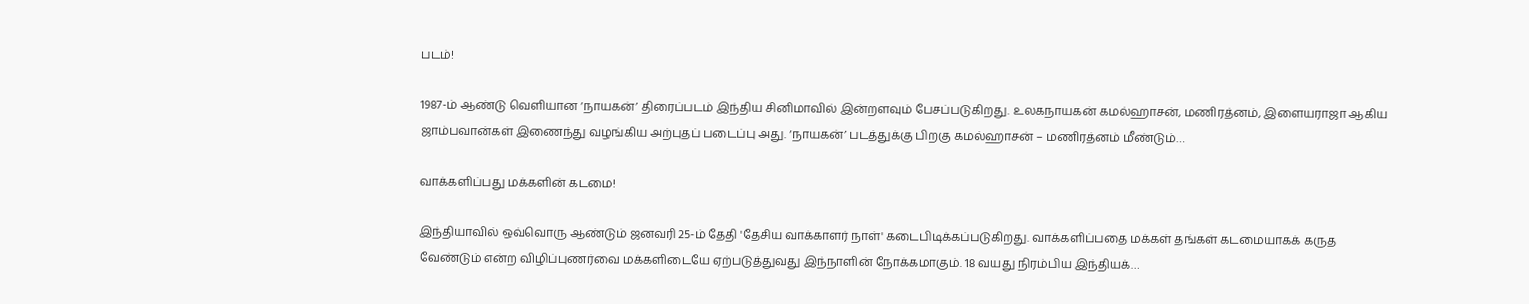படம்!

1987-ம் ஆண்டு வெளியான ‘நாயகன்’ திரைப்படம் இந்திய சினிமாவில் இன்றளவும் பேசப்படுகிறது. உலகநாயகன் கமல்ஹாசன், மணிரத்னம், இளையராஜா ஆகிய ஜாம்பவான்கள் இணைந்து வழங்கிய அற்புதப் படைப்பு அது. ‘நாயகன்’ படத்துக்கு பிறகு கமல்ஹாசன் – மணிரத்னம் மீண்டும்…

வாக்களிப்பது மக்களின் கடமை!

இந்தியாவில் ஒவ்வொரு ஆண்டும் ஜனவரி 25-ம் தேதி 'தேசிய வாக்காளர் நாள்' கடைபிடிக்கப்படுகிறது. வாக்களிப்பதை மக்கள் தங்கள் கடமையாகக் கருத வேண்டும் என்ற விழிப்புணர்வை மக்களிடையே ஏற்படுத்துவது இந்நாளின் நோக்கமாகும். 18 வயது நிரம்பிய இந்தியக்…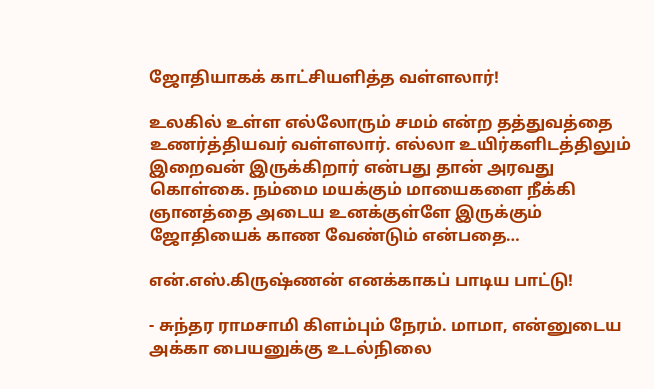ஜோதியாகக் காட்சியளித்த வள்ளலார்!

உலகில் உள்ள எல்லோரும் சமம் என்ற தத்துவத்தை உணர்த்தியவர் வள்ளலார். எல்லா உயிர்களிடத்திலும் இறைவன் இருக்கிறார் என்பது தான் அரவது கொள்கை. நம்மை மயக்கும் மாயைகளை நீக்கி ஞானத்தை அடைய உனக்குள்ளே இருக்கும் ஜோதியைக் காண வேண்டும் என்பதை…

என்.எஸ்.கிருஷ்ணன் எனக்காகப் பாடிய பாட்டு!

- சுந்தர ராமசாமி கிளம்பும் நேரம். மாமா, என்னுடைய அக்கா பையனுக்கு உடல்நிலை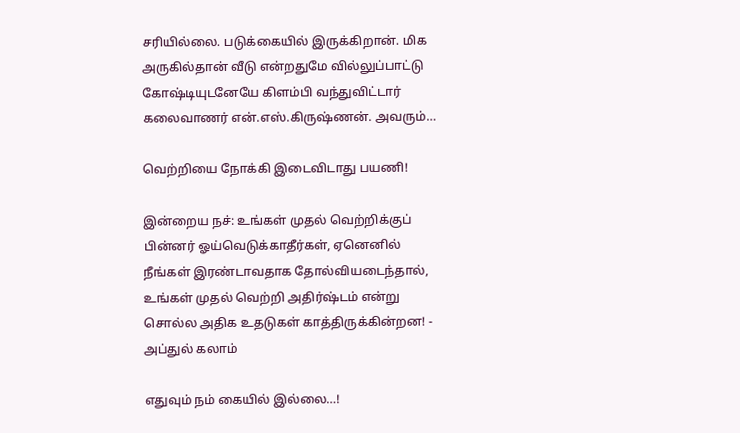சரியில்லை. படுக்கையில் இருக்கிறான். மிக அருகில்தான் வீடு என்றதுமே வில்லுப்பாட்டு கோஷ்டியுடனேயே கிளம்பி வந்துவிட்டார் கலைவாணர் என்.எஸ்.கிருஷ்ணன். அவரும்…

வெற்றியை நோக்கி இடைவிடாது பயணி!

இன்றைய நச்: உங்கள் முதல் வெற்றிக்குப் பின்னர் ஓய்வெடுக்காதீர்கள், ஏனெனில் நீங்கள் இரண்டாவதாக தோல்வியடைந்தால், உங்கள் முதல் வெற்றி அதிர்ஷ்டம் என்று சொல்ல அதிக உதடுகள் காத்திருக்கின்றன! - அப்துல் கலாம்

எதுவும் நம் கையில் இல்லை…!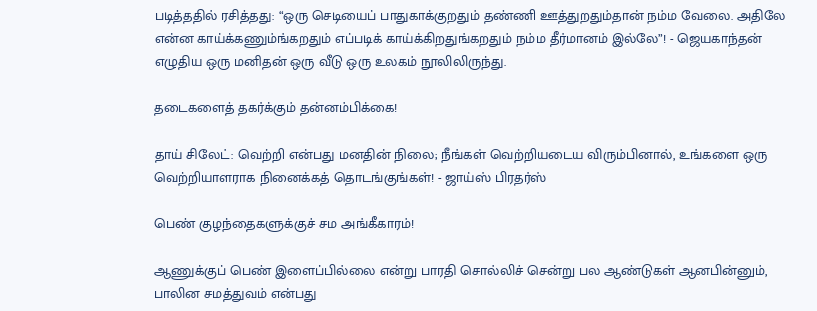படித்ததில் ரசித்தது: “ஒரு செடியைப் பாதுகாக்குறதும் தண்ணி ஊத்துறதும்தான் நம்ம வேலை. அதிலே என்ன காய்க்கணும்ங்கறதும் எப்படிக் காய்க்கிறதுங்கறதும் நம்ம தீர்மானம் இல்லே”! - ஜெயகாந்தன் எழுதிய ஒரு மனிதன் ஒரு வீடு ஒரு உலகம் நூலிலிருந்து.

தடைகளைத் தகர்க்கும் தன்னம்பிக்கை!

தாய் சிலேட்: வெற்றி என்பது மனதின் நிலை; நீங்கள் வெற்றியடைய விரும்பினால், உங்களை ஒரு வெற்றியாளராக நினைக்கத் தொடங்குங்கள்! - ஜாய்ஸ் பிரதர்ஸ்

பெண் குழந்தைகளுக்குச் சம அங்கீகாரம்!

ஆணுக்குப் பெண் இளைப்பில்லை என்று பாரதி சொல்லிச் சென்று பல ஆண்டுகள் ஆனபின்னும், பாலின சமத்துவம் என்பது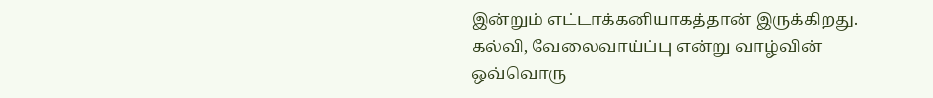இன்றும் எட்டாக்கனியாகத்தான் இருக்கிறது. கல்வி, வேலைவாய்ப்பு என்று வாழ்வின் ஒவ்வொரு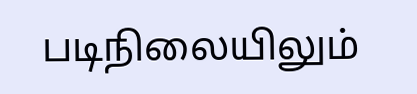படிநிலையிலும்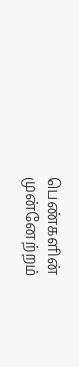பெண்களின் முன்னேற்றம்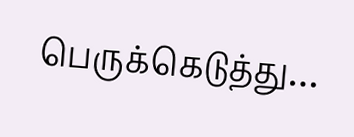பெருக்கெடுத்து…